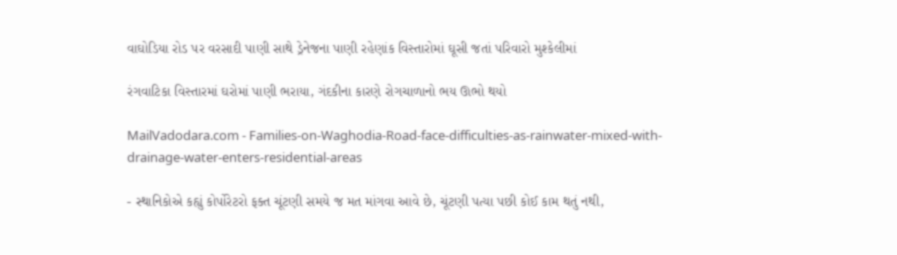વાઘોડિયા રોડ પર વરસાદી પાણી સાથે ડ્રેનેજના પાણી રહેણાંક વિસ્તારોમાં ઘૂસી જતાં પરિવારો મુશ્કેલીમાં

રંગવાટિકા વિસ્તારમાં ઘરોમાં પાણી ભરાયા, ગંદકીના કારણે રોગચાળાનો ભય ઊભો થયો

MailVadodara.com - Families-on-Waghodia-Road-face-difficulties-as-rainwater-mixed-with-drainage-water-enters-residential-areas

- સ્થાનિકોએ કહ્યું કોર્પોરેટરો ફક્ત ચૂંટણી સમયે જ મત માંગવા આવે છે, ચૂંટણી પત્યા પછી કોઈ કામ થતું નથી,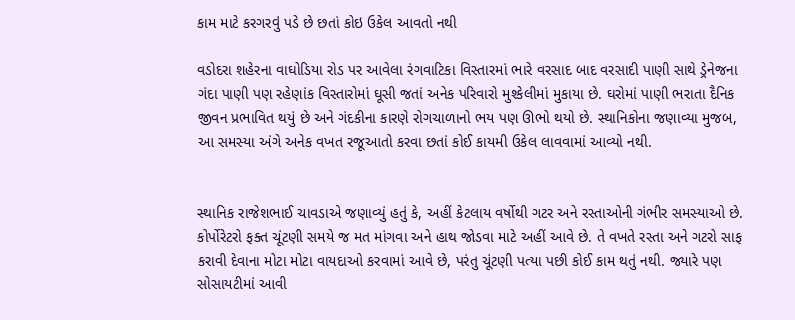કામ માટે કરગરવું પડે છે છતાં કોઇ ઉકેલ આવતો નથી

વડોદરા શહેરના વાઘોડિયા રોડ પર આવેલા રંગવાટિકા વિસ્તારમાં ભારે વરસાદ બાદ વરસાદી પાણી સાથે ડ્રેનેજના ગંદા પાણી પણ રહેણાંક વિસ્તારોમાં ઘૂસી જતાં અનેક પરિવારો મુશ્કેલીમાં મુકાયા છે. ઘરોમાં પાણી ભરાતા દૈનિક જીવન પ્રભાવિત થયું છે અને ગંદકીના કારણે રોગચાળાનો ભય પણ ઊભો થયો છે. સ્થાનિકોના જણાવ્યા મુજબ, આ સમસ્યા અંગે અનેક વખત રજૂઆતો કરવા છતાં કોઈ કાયમી ઉકેલ લાવવામાં આવ્યો નથી.


સ્થાનિક રાજેશભાઈ ચાવડાએ જણાવ્યું હતું કે, અહીં કેટલાય વર્ષોથી ગટર અને રસ્તાઓની ગંભીર સમસ્યાઓ છે. કોર્પોરેટરો ફક્ત ચૂંટણી સમયે જ મત માંગવા અને હાથ જોડવા માટે અહીં આવે છે. તે વખતે રસ્તા અને ગટરો સાફ કરાવી દેવાના મોટા મોટા વાયદાઓ કરવામાં આવે છે, પરંતુ ચૂંટણી પત્યા પછી કોઈ કામ થતું નથી. જ્યારે પણ સોસાયટીમાં આવી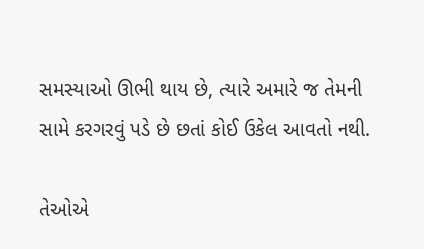સમસ્યાઓ ઊભી થાય છે, ત્યારે અમારે જ તેમની સામે કરગરવું પડે છે છતાં કોઈ ઉકેલ આવતો નથી.

તેઓએ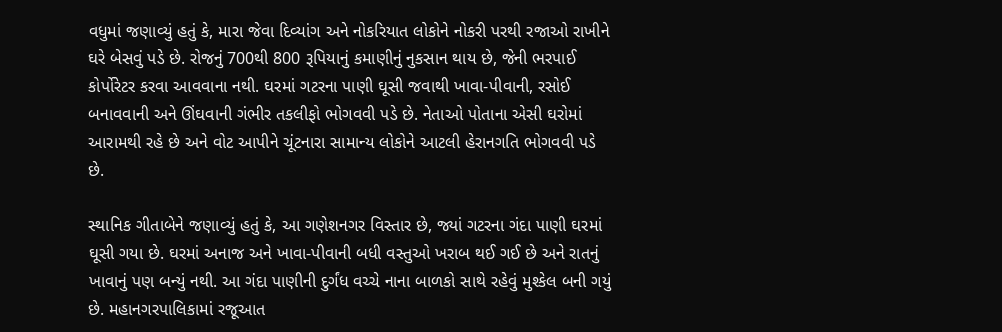વધુમાં જણાવ્યું હતું કે, મારા જેવા દિવ્યાંગ અને નોકરિયાત લોકોને નોકરી પરથી રજાઓ રાખીને ઘરે બેસવું પડે છે. રોજનું 700થી 800 રૂપિયાનું કમાણીનું નુકસાન થાય છે, જેની ભરપાઈ કોર્પોરેટર કરવા આવવાના નથી. ઘરમાં ગટરના પાણી ઘૂસી જવાથી ખાવા-પીવાની, રસોઈ બનાવવાની અને ઊંઘવાની ગંભીર તકલીફો ભોગવવી પડે છે. નેતાઓ પોતાના એસી ઘરોમાં આરામથી રહે છે અને વોટ આપીને ચૂંટનારા સામાન્ય લોકોને આટલી હેરાનગતિ ભોગવવી પડે છે.

સ્થાનિક ગીતાબેને જણાવ્યું હતું કે, આ ગણેશનગર વિસ્તાર છે, જ્યાં ગટરના ગંદા પાણી ઘરમાં ઘૂસી ગયા છે. ઘરમાં અનાજ અને ખાવા-પીવાની બધી વસ્તુઓ ખરાબ થઈ ગઈ છે અને રાતનું ખાવાનું પણ બન્યું નથી. આ ગંદા પાણીની દુર્ગંધ વચ્ચે નાના બાળકો સાથે રહેવું મુશ્કેલ બની ગયું છે. મહાનગરપાલિકામાં રજૂઆત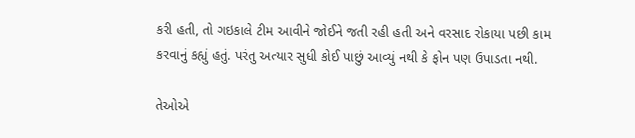કરી હતી, તો ગઇકાલે ટીમ આવીને જોઈને જતી રહી હતી અને વરસાદ રોકાયા પછી કામ કરવાનું કહ્યું હતું. પરંતુ અત્યાર સુધી કોઈ પાછું આવ્યું નથી કે ફોન પણ ઉપાડતા નથી.

તેઓએ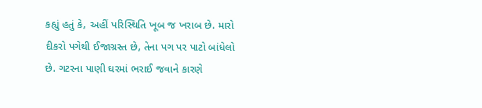કહ્યું હતું કે, અહીં પરિસ્થિતિ ખૂબ જ ખરાબ છે. મારો દીકરો પગેથી ઈજાગ્રસ્ત છે, તેના પગ પર પાટો બાંધેલો છે. ગટરના પાણી ઘરમાં ભરાઈ જવાને કારણે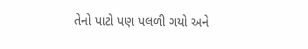તેનો પાટો પણ પલળી ગયો અને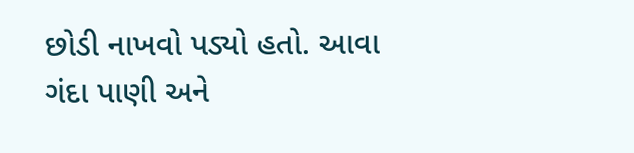છોડી નાખવો પડ્યો હતો. આવા ગંદા પાણી અને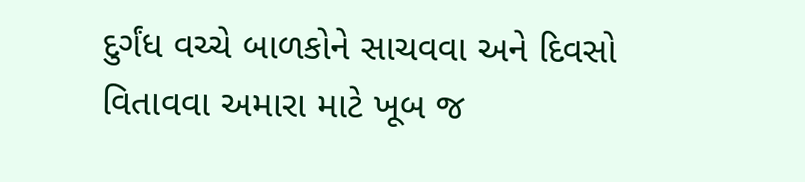દુર્ગંધ વચ્ચે બાળકોને સાચવવા અને દિવસો વિતાવવા અમારા માટે ખૂબ જ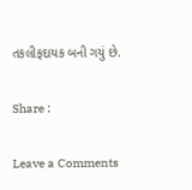તકલીફદાયક બની ગયું છે.

Share :

Leave a Comments